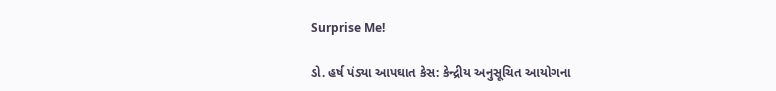Surprise Me!

ડો. હર્ષ પંડ્યા આપઘાત કેસ: કેન્દ્રીય અનુસૂચિત આયોગના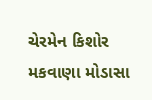ચેરમેન કિશોર મકવાણા મોડાસા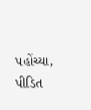પહોંચ્યા, પીડિત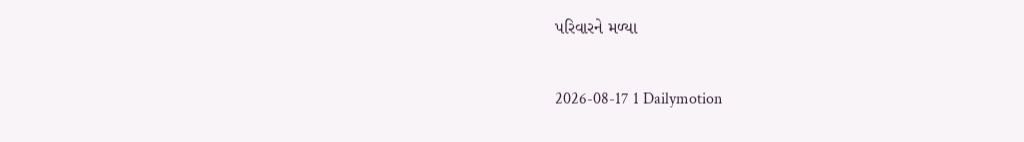પરિવારને મળ્યા

2026-08-17 1 Dailymotion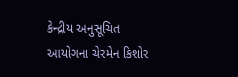કેન્દ્રીય અનુસૂચિત આયોગના ચેરમેન કિશોર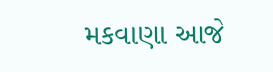મકવાણા આજે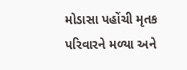મોડાસા પહોંચી મૃતક પરિવારને મળ્યા અને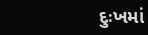દુઃખમાં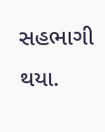સહભાગી થયા.